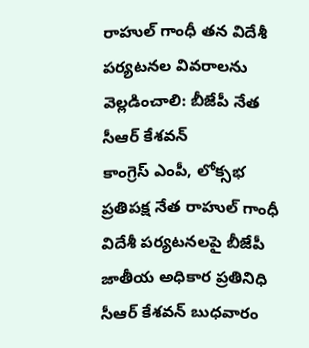రాహుల్ గాంధీ తన విదేశీ పర్యటనల వివరాలను వెల్లడించాలి: బీజేపీ నేత సీఆర్ కేశవన్
కాంగ్రెస్ ఎంపీ, లోక్సభ ప్రతిపక్ష నేత రాహుల్ గాంధీ విదేశీ పర్యటనలపై బీజేపీ జాతీయ అధికార ప్రతినిధి సీఆర్ కేశవన్ బుధవారం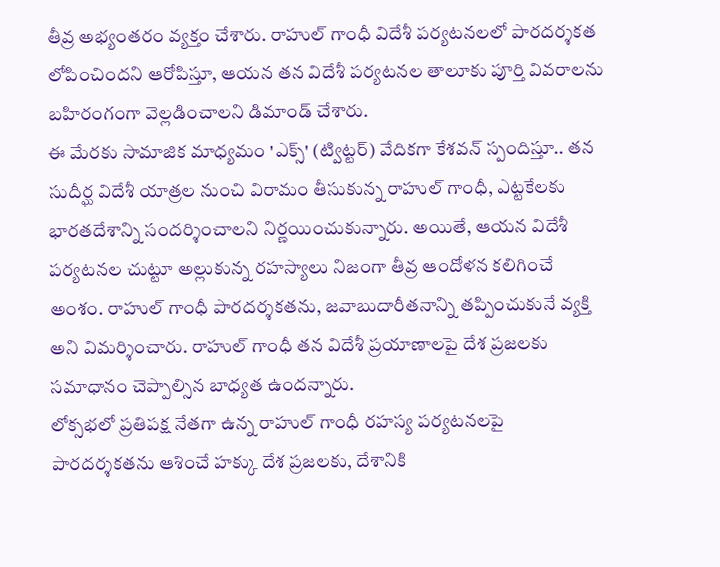తీవ్ర అభ్యంతరం వ్యక్తం చేశారు. రాహుల్ గాంధీ విదేశీ పర్యటనలలో పారదర్శకత లోపించిందని ఆరోపిస్తూ, ఆయన తన విదేశీ పర్యటనల తాలూకు పూర్తి వివరాలను బహిరంగంగా వెల్లడించాలని డిమాండ్ చేశారు.
ఈ మేరకు సామాజిక మాధ్యమం 'ఎక్స్' (ట్విట్టర్) వేదికగా కేశవన్ స్పందిస్తూ.. తన సుదీర్ఘ విదేశీ యాత్రల నుంచి విరామం తీసుకున్న రాహుల్ గాంధీ, ఎట్టకేలకు భారతదేశాన్ని సందర్శించాలని నిర్ణయించుకున్నారు. అయితే, ఆయన విదేశీ పర్యటనల చుట్టూ అల్లుకున్న రహస్యాలు నిజంగా తీవ్ర ఆందోళన కలిగించే అంశం. రాహుల్ గాంధీ పారదర్శకతను, జవాబుదారీతనాన్ని తప్పించుకునే వ్యక్తి అని విమర్శించారు. రాహుల్ గాంధీ తన విదేశీ ప్రయాణాలపై దేశ ప్రజలకు సమాధానం చెప్పాల్సిన బాధ్యత ఉందన్నారు.
లోక్సభలో ప్రతిపక్ష నేతగా ఉన్న రాహుల్ గాంధీ రహస్య పర్యటనలపై పారదర్శకతను ఆశించే హక్కు దేశ ప్రజలకు, దేశానికి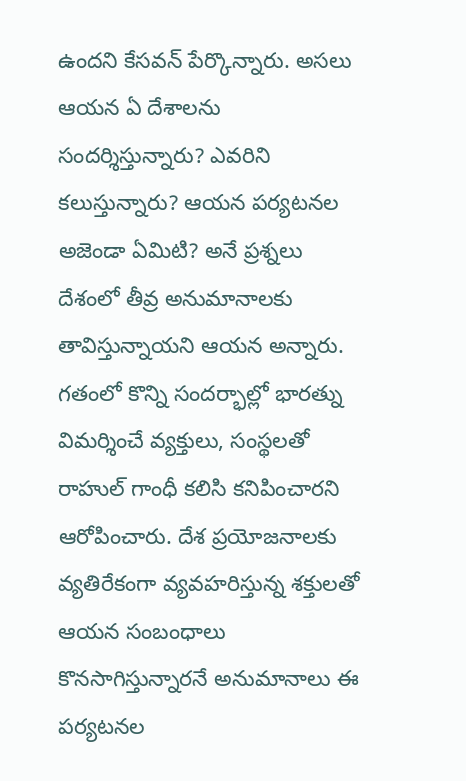ఉందని కేసవన్ పేర్కొన్నారు. అసలు ఆయన ఏ దేశాలను సందర్శిస్తున్నారు? ఎవరిని కలుస్తున్నారు? ఆయన పర్యటనల అజెండా ఏమిటి? అనే ప్రశ్నలు దేశంలో తీవ్ర అనుమానాలకు తావిస్తున్నాయని ఆయన అన్నారు.
గతంలో కొన్ని సందర్భాల్లో భారత్ను విమర్శించే వ్యక్తులు, సంస్థలతో రాహుల్ గాంధీ కలిసి కనిపించారని ఆరోపించారు. దేశ ప్రయోజనాలకు వ్యతిరేకంగా వ్యవహరిస్తున్న శక్తులతో ఆయన సంబంధాలు కొనసాగిస్తున్నారనే అనుమానాలు ఈ పర్యటనల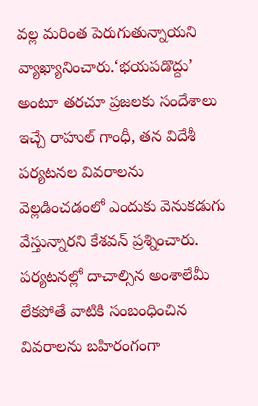వల్ల మరింత పెరుగుతున్నాయని వ్యాఖ్యానించారు.‘భయపడొద్దు’ అంటూ తరచూ ప్రజలకు సందేశాలు ఇచ్చే రాహుల్ గాంధీ, తన విదేశీ పర్యటనల వివరాలను వెల్లడించడంలో ఎందుకు వెనుకడుగు వేస్తున్నారని కేశవన్ ప్రశ్నించారు. పర్యటనల్లో దాచాల్సిన అంశాలేమీ లేకపోతే వాటికి సంబంధించిన వివరాలను బహిరంగంగా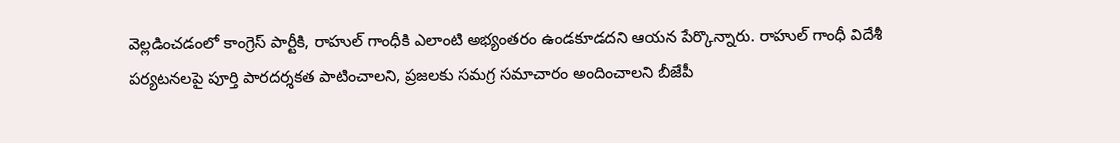వెల్లడించడంలో కాంగ్రెస్ పార్టీకి, రాహుల్ గాంధీకి ఎలాంటి అభ్యంతరం ఉండకూడదని ఆయన పేర్కొన్నారు. రాహుల్ గాంధీ విదేశీ పర్యటనలపై పూర్తి పారదర్శకత పాటించాలని, ప్రజలకు సమగ్ర సమాచారం అందించాలని బీజేపీ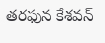తరఫున కేశవన్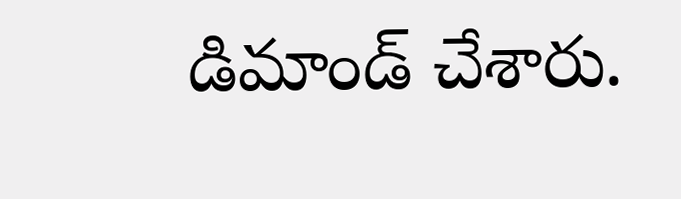డిమాండ్ చేశారు.